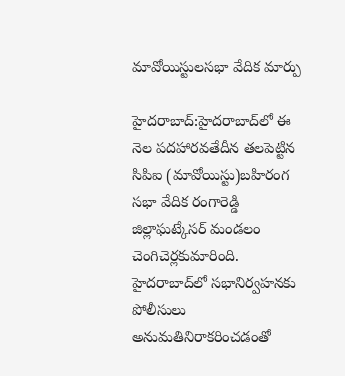మావోయిస్టులసభా వేదిక మార్పు

హైదరాబాద్‌:హైదరాబాద్‌లో ఈ నెల పదహారవతేదీన తలపెట్టిన సిపిఐ (మావోయిస్టు)బహిరంగ సభా వేదిక రంగారెడ్డి జిల్లాఘట్కేసర్‌ మండలం చెంగిచెర్లకుమారింది. హైదరాబాద్‌లో సభానిర్వహనకు పోలీసులు అనుమతినిరాకరించడంతో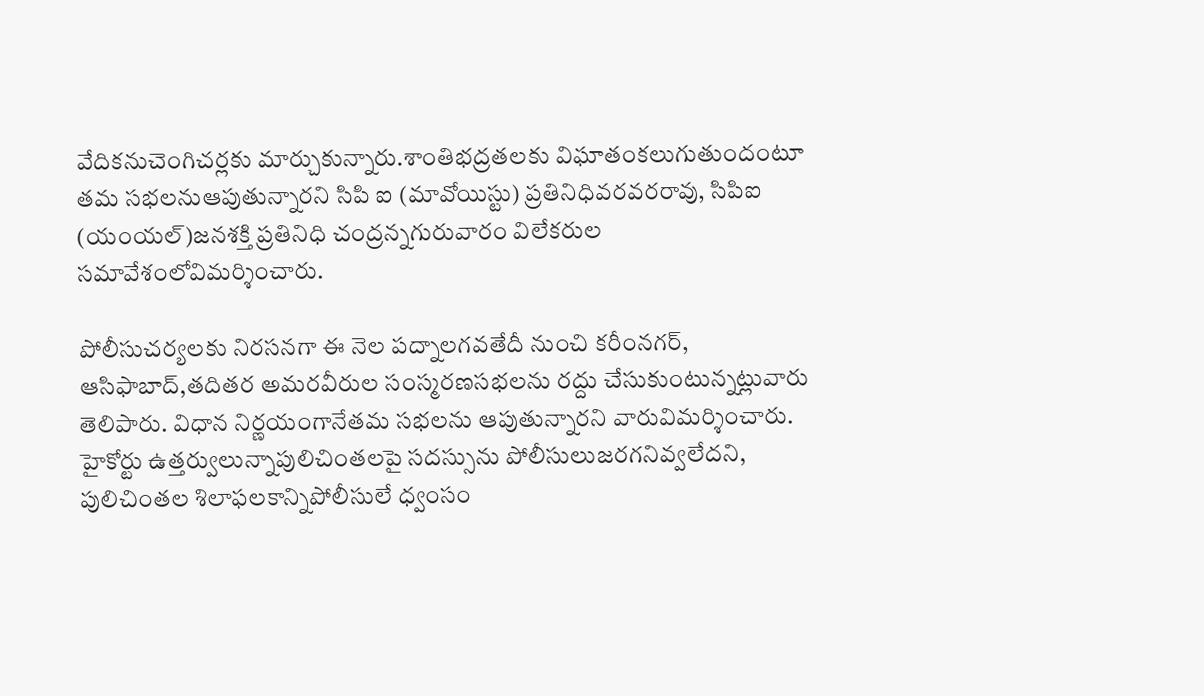వేదికనుచెంగిచర్లకు మార్చుకున్నారు.శాంతిభద్రతలకు విఘాతంకలుగుతుందంటూ తమ సభలనుఆపుతున్నారని సిపి ఐ (మావోయిస్టు) ప్రతినిధివరవరరావు, సిపిఐ (యంయల్‌)జనశక్తి ప్రతినిధి చంద్రన్నగురువారం విలేకరుల సమావేశంలోవిమర్శించారు.

పోలీసుచర్యలకు నిరసనగా ఈ నెల పద్నాలగవతేదీ నుంచి కరీంనగర్‌, ఆసిఫాబాద్‌,తదితర అమరవీరుల సంస్మరణసభలను రద్దు చేసుకుంటున్నట్లువారు తెలిపారు. విధాన నిర్ణయంగానేతమ సభలను ఆపుతున్నారని వారువిమర్శించారు. హైకోర్టు ఉత్తర్వులున్నాపులిచింతలపై సదస్సును పోలీసులుజరగనివ్వలేదని, పులిచింతల శిలాఫలకాన్నిపోలీసులే ధ్వంసం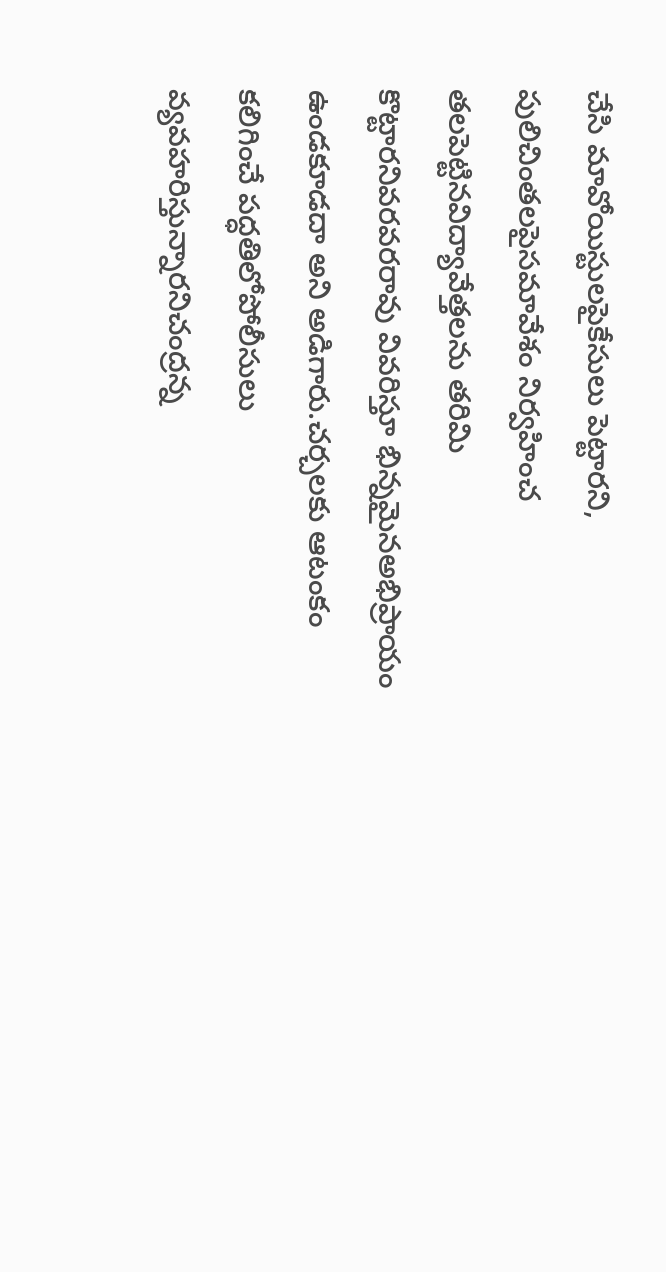చేసి మావోయిస్టులపైకేసులు పెట్టారని, పులిచింతలపైసమావేశం నిర్వహించ తలపెట్టినవిద్యావేత్తలను తరిమి కొట్టారనివరవరరావు వివరిస్తూ భిన్నమైనఅభిప్రాయం ఉండకూడదా అని అడిగారు.చర్చలకు ఆటంకం కలిగించే పద్ధతిలోపోలీసులు వ్యవహరిస్తున్నారనిచంద్రన్న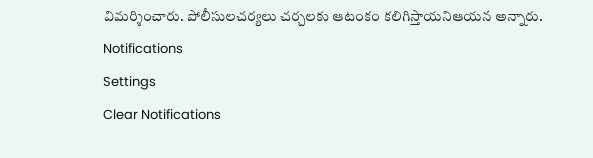విమర్శించారు. పోలీసులచర్యలు చర్చలకు ఆటంకం కలిగిస్తాయనిఆయన అన్నారు.
Notifications
Settings
Clear Notifications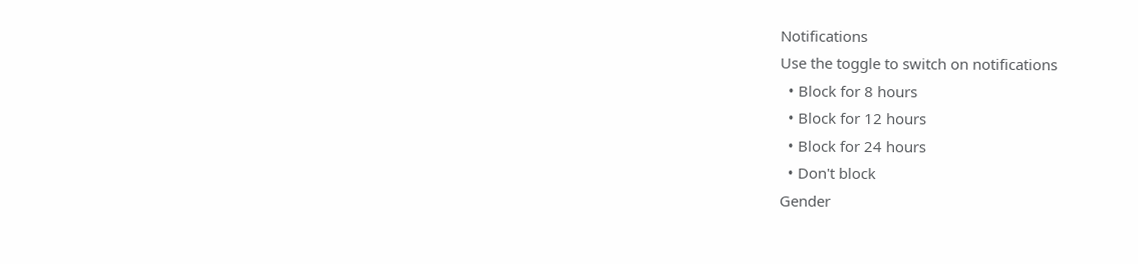Notifications
Use the toggle to switch on notifications
  • Block for 8 hours
  • Block for 12 hours
  • Block for 24 hours
  • Don't block
Gender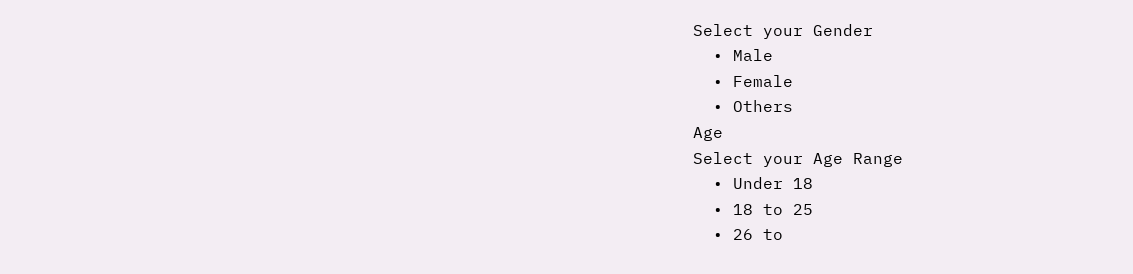Select your Gender
  • Male
  • Female
  • Others
Age
Select your Age Range
  • Under 18
  • 18 to 25
  • 26 to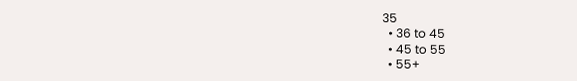35
  • 36 to 45
  • 45 to 55
  • 55+